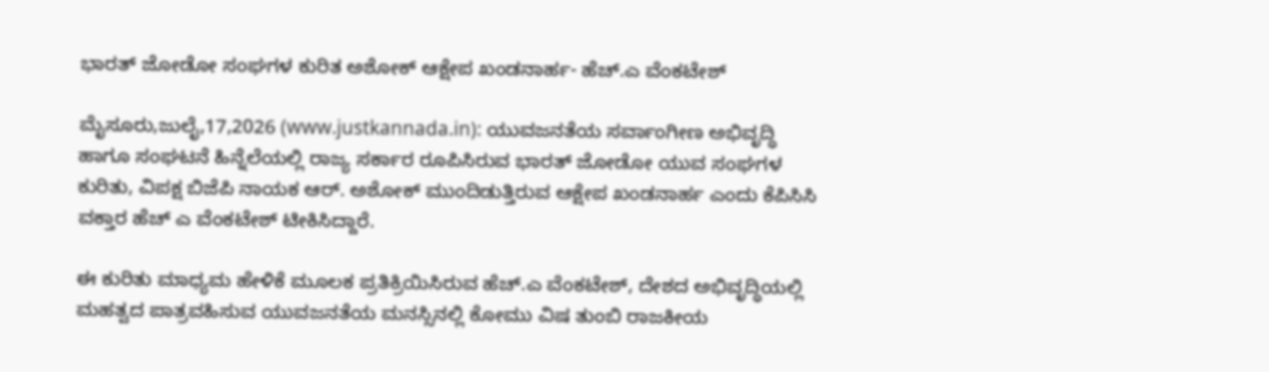ಭಾರತ್ ಜೋಡೋ ಸಂಘಗಳ ಕುರಿತ ಅಶೋಕ್ ಆಕ್ಷೇಪ ಖಂಡನಾರ್ಹ- ಹೆಚ್.ಎ ವೆಂಕಟೇಶ್

ಮೈಸೂರು,ಜುಲೈ,17,2026 (www.justkannada.in): ಯುವಜನತೆಯ ಸರ್ವಾಂಗೀಣ ಅಭಿವೃದ್ಧಿ ಹಾಗೂ ಸಂಘಟನೆ ಹಿನ್ನೆಲೆಯಲ್ಲಿ ರಾಜ್ಯ ಸರ್ಕಾರ ರೂಪಿಸಿರುವ ಭಾರತ್ ಜೋಡೋ ಯುವ ಸಂಘಗಳ ಕುರಿತು, ವಿಪಕ್ಷ ಬಿಜೆಪಿ ನಾಯಕ ಆರ್. ಅಶೋಕ್ ಮುಂದಿಡುತ್ತಿರುವ ಆಕ್ಷೇಪ ಖಂಡನಾರ್ಹ ಎಂದು ಕೆಪಿಸಿಸಿ ವಕ್ತಾರ ಹೆಚ್ ಎ ವೆಂಕಟೇಶ್ ಟೀಕಿಸಿದ್ದಾರೆ.

ಈ ಕುರಿತು ಮಾಧ್ಯಮ ಹೇಳಿಕೆ ಮೂಲಕ ಪ್ರತಿಕ್ರಿಯಿಸಿರುವ ಹೆಚ್.ಎ ವೆಂಕಟೇಶ್, ದೇಶದ ಅಭಿವೃದ್ಧಿಯಲ್ಲಿ ಮಹತ್ವದ ಪಾತ್ರವಹಿಸುವ ಯುವಜನತೆಯ ಮನಸ್ಸಿನಲ್ಲಿ ಕೋಮು ವಿಷ ತುಂಬಿ ರಾಜಕೀಯ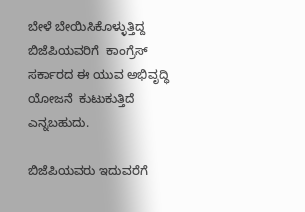ಬೇಳೆ ಬೇಯಿಸಿಕೊಳ್ಳುತ್ತಿದ್ದ ಬಿಜೆಪಿಯವರಿಗೆ  ಕಾಂಗ್ರೆಸ್ ಸರ್ಕಾರದ ಈ ಯುವ ಅಭಿವೃದ್ಧಿ ಯೋಜನೆ  ಕುಟುಕುತ್ತಿದೆ ಎನ್ನಬಹುದು.

ಬಿಜೆಪಿಯವರು ಇದುವರೆಗೆ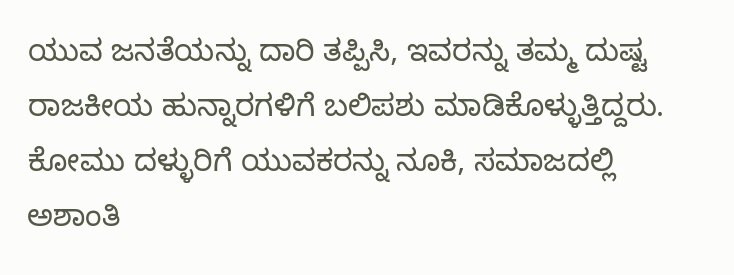ಯುವ ಜನತೆಯನ್ನು ದಾರಿ ತಪ್ಪಿಸಿ, ಇವರನ್ನು ತಮ್ಮ ದುಷ್ಟ ರಾಜಕೀಯ ಹುನ್ನಾರಗಳಿಗೆ ಬಲಿಪಶು ಮಾಡಿಕೊಳ್ಳುತ್ತಿದ್ದರು. ಕೋಮು ದಳ್ಳುರಿಗೆ ಯುವಕರನ್ನು ನೂಕಿ, ಸಮಾಜದಲ್ಲಿ ಅಶಾಂತಿ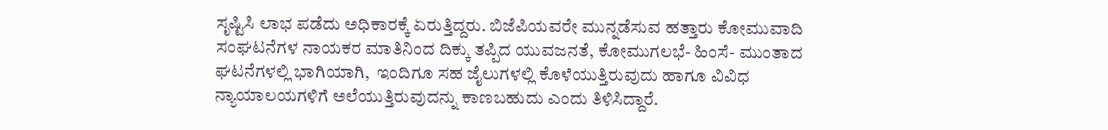ಸೃಷ್ಟಿಸಿ ಲಾಭ ಪಡೆದು ಅಧಿಕಾರಕ್ಕೆ ಏರುತ್ತಿದ್ದರು. ಬಿಜೆಪಿಯವರೇ ಮುನ್ನಡೆಸುವ ಹತ್ತಾರು ಕೋಮುವಾದಿ ಸಂಘಟನೆಗಳ ನಾಯಕರ ಮಾತಿನಿಂದ ದಿಕ್ಕು ತಪ್ಪಿದ ಯುವಜನತೆ, ಕೋಮುಗಲಭೆ- ಹಿಂಸೆ- ಮುಂತಾದ ಘಟನೆಗಳಲ್ಲಿ ಭಾಗಿಯಾಗಿ,  ಇಂದಿಗೂ ಸಹ ಜೈಲುಗಳಲ್ಲಿ ಕೊಳೆಯುತ್ತಿರುವುದು ಹಾಗೂ ವಿವಿಧ ನ್ಯಾಯಾಲಯಗಳಿಗೆ ಅಲೆಯುತ್ತಿರುವುದನ್ನು ಕಾಣಬಹುದು ಎಂದು ತಿಳಿಸಿದ್ದಾರೆ.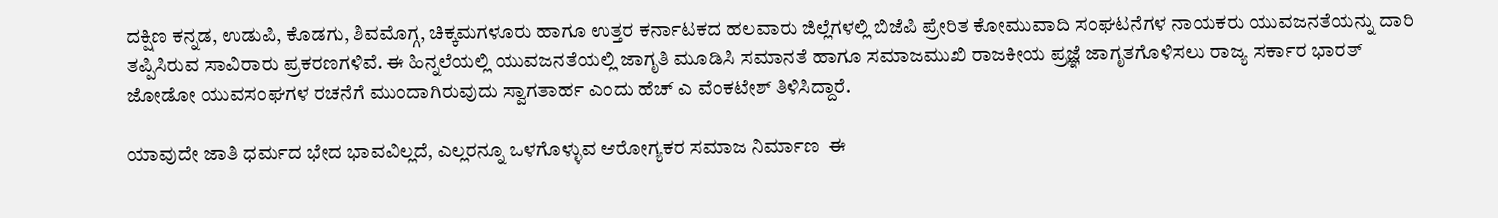ದಕ್ಷಿಣ ಕನ್ನಡ, ಉಡುಪಿ, ಕೊಡಗು, ಶಿವಮೊಗ್ಗ, ಚಿಕ್ಕಮಗಳೂರು ಹಾಗೂ ಉತ್ತರ ಕರ್ನಾಟಕದ ಹಲವಾರು ಜಿಲ್ಲೆಗಳಲ್ಲಿ ಬಿಜೆಪಿ ಪ್ರೇರಿತ ಕೋಮುವಾದಿ ಸಂಘಟನೆಗಳ ನಾಯಕರು ಯುವಜನತೆಯನ್ನು ದಾರಿ ತಪ್ಪಿಸಿರುವ ಸಾವಿರಾರು ಪ್ರಕರಣಗಳಿವೆ. ಈ ಹಿನ್ನಲೆಯಲ್ಲಿ ಯುವಜನತೆಯಲ್ಲಿ ಜಾಗೃತಿ ಮೂಡಿಸಿ ಸಮಾನತೆ ಹಾಗೂ ಸಮಾಜಮುಖಿ ರಾಜಕೀಯ ಪ್ರಜ್ಞೆ ಜಾಗೃತಗೊಳಿಸಲು ರಾಜ್ಯ ಸರ್ಕಾರ ಭಾರತ್ ಜೋಡೋ ಯುವಸಂಘಗಳ ರಚನೆಗೆ ಮುಂದಾಗಿರುವುದು ಸ್ವಾಗತಾರ್ಹ ಎಂದು ಹೆಚ್ ಎ ವೆಂಕಟೇಶ್ ತಿಳಿಸಿದ್ದಾರೆ.

ಯಾವುದೇ ಜಾತಿ ಧರ್ಮದ ಭೇದ ಭಾವವಿಲ್ಲದೆ, ಎಲ್ಲರನ್ನೂ ಒಳಗೊಳ್ಳುವ ಆರೋಗ್ಯಕರ ಸಮಾಜ ನಿರ್ಮಾಣ  ಈ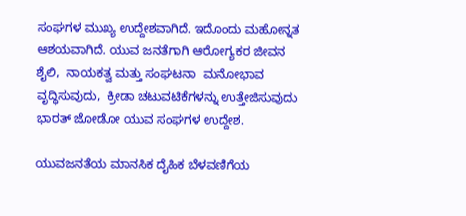ಸಂಘಗಳ ಮುಖ್ಯ ಉದ್ದೇಶವಾಗಿದೆ. ಇದೊಂದು ಮಹೋನ್ನತ ಆಶಯವಾಗಿದೆ. ಯುವ ಜನತೆಗಾಗಿ ಆರೋಗ್ಯಕರ ಜೀವನ ಶೈಲಿ,  ನಾಯಕತ್ವ ಮತ್ತು ಸಂಘಟನಾ  ಮನೋಭಾವ ವೃದ್ಧಿಸುವುದು,  ಕ್ರೀಡಾ ಚಟುವಟಿಕೆಗಳನ್ನು ಉತ್ತೇಜಿಸುವುದು  ಭಾರತ್ ಜೋಡೋ ಯುವ ಸಂಘಗಳ ಉದ್ದೇಶ.

ಯುವಜನತೆಯ ಮಾನಸಿಕ ದೈಹಿಕ ಬೆಳವಣಿಗೆಯ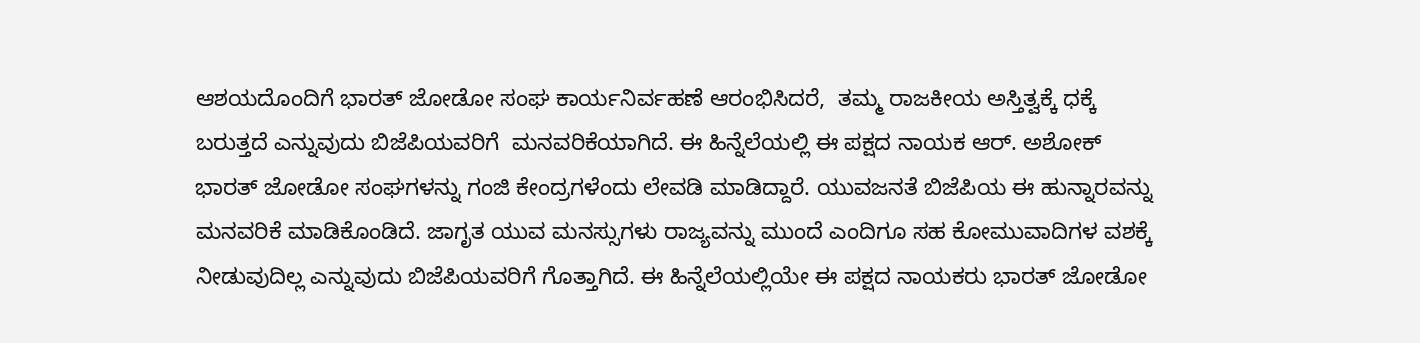ಆಶಯದೊಂದಿಗೆ ಭಾರತ್ ಜೋಡೋ ಸಂಘ ಕಾರ್ಯನಿರ್ವಹಣೆ ಆರಂಭಿಸಿದರೆ,  ತಮ್ಮ ರಾಜಕೀಯ ಅಸ್ತಿತ್ವಕ್ಕೆ ಧಕ್ಕೆ ಬರುತ್ತದೆ ಎನ್ನುವುದು ಬಿಜೆಪಿಯವರಿಗೆ  ಮನವರಿಕೆಯಾಗಿದೆ. ಈ ಹಿನ್ನೆಲೆಯಲ್ಲಿ ಈ ಪಕ್ಷದ ನಾಯಕ ಆರ್. ಅಶೋಕ್  ಭಾರತ್ ಜೋಡೋ ಸಂಘಗಳನ್ನು ಗಂಜಿ ಕೇಂದ್ರಗಳೆಂದು ಲೇವಡಿ ಮಾಡಿದ್ದಾರೆ. ಯುವಜನತೆ ಬಿಜೆಪಿಯ ಈ ಹುನ್ನಾರವನ್ನು ಮನವರಿಕೆ ಮಾಡಿಕೊಂಡಿದೆ. ಜಾಗೃತ ಯುವ ಮನಸ್ಸುಗಳು ರಾಜ್ಯವನ್ನು ಮುಂದೆ ಎಂದಿಗೂ ಸಹ ಕೋಮುವಾದಿಗಳ ವಶಕ್ಕೆ ನೀಡುವುದಿಲ್ಲ ಎನ್ನುವುದು ಬಿಜೆಪಿಯವರಿಗೆ ಗೊತ್ತಾಗಿದೆ. ಈ ಹಿನ್ನೆಲೆಯಲ್ಲಿಯೇ ಈ ಪಕ್ಷದ ನಾಯಕರು ಭಾರತ್ ಜೋಡೋ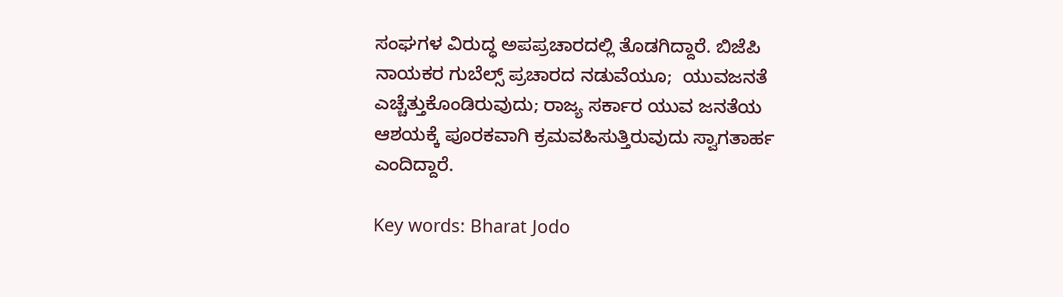ಸಂಘಗಳ ವಿರುದ್ಧ ಅಪಪ್ರಚಾರದಲ್ಲಿ ತೊಡಗಿದ್ದಾರೆ. ಬಿಜೆಪಿ ನಾಯಕರ ಗುಬೆಲ್ಸ್ ಪ್ರಚಾರದ ನಡುವೆಯೂ;  ಯುವಜನತೆ ಎಚ್ಚೆತ್ತುಕೊಂಡಿರುವುದು; ರಾಜ್ಯ ಸರ್ಕಾರ ಯುವ ಜನತೆಯ ಆಶಯಕ್ಕೆ ಪೂರಕವಾಗಿ ಕ್ರಮವಹಿಸುತ್ತಿರುವುದು ಸ್ವಾಗತಾರ್ಹ ಎಂದಿದ್ದಾರೆ.

Key words: Bharat Jodo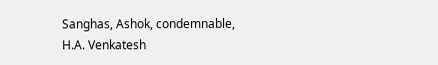Sanghas, Ashok, condemnable, H.A. Venkatesh